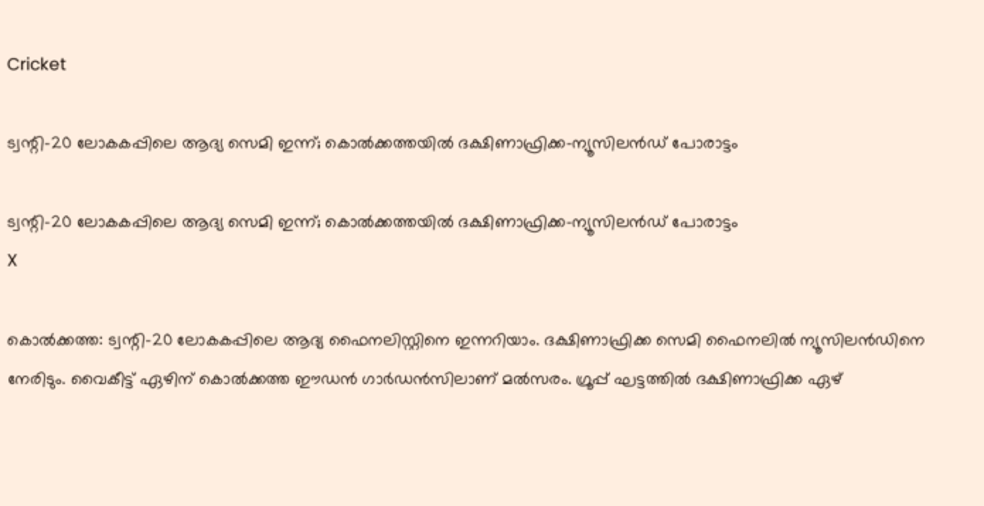Cricket

ട്വന്റി-20 ലോകകപ്പിലെ ആദ്യ സെമി ഇന്ന്; കൊല്‍ക്കത്തയില്‍ ദക്ഷിണാഫ്രിക്ക-ന്യൂസിലന്‍ഡ് പോരാട്ടം

ട്വന്റി-20 ലോകകപ്പിലെ ആദ്യ സെമി ഇന്ന്; കൊല്‍ക്കത്തയില്‍ ദക്ഷിണാഫ്രിക്ക-ന്യൂസിലന്‍ഡ് പോരാട്ടം
X

കൊല്‍ക്കത്ത: ട്വന്റി-20 ലോകകപ്പിലെ ആദ്യ ഫൈനലിസ്റ്റിനെ ഇന്നറിയാം. ദക്ഷിണാഫ്രിക്ക സെമി ഫൈനലില്‍ ന്യൂസിലന്‍ഡിനെ നേരിടും. വൈകീട്ട് ഏഴിന് കൊല്‍ക്കത്ത ഈഡന്‍ ഗാര്‍ഡന്‍സിലാണ് മല്‍സരം. ഗ്രൂപ്പ് ഘട്ടത്തില്‍ ദക്ഷിണാഫ്രിക്ക ഏഴ്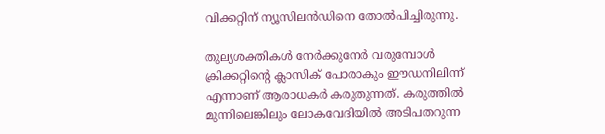വിക്കറ്റിന് ന്യൂസിലന്‍ഡിനെ തോല്‍പിച്ചിരുന്നു.

തുല്യശക്തികള്‍ നേര്‍ക്കുനേര്‍ വരുമ്പോള്‍ ക്രിക്കറ്റിന്റെ ക്ലാസിക് പോരാകും ഈഡനിലിന്ന് എന്നാണ് ആരാധകര്‍ കരുതുന്നത്. കരുത്തില്‍ മുന്നിലെങ്കിലും ലോകവേദിയില്‍ അടിപതറുന്ന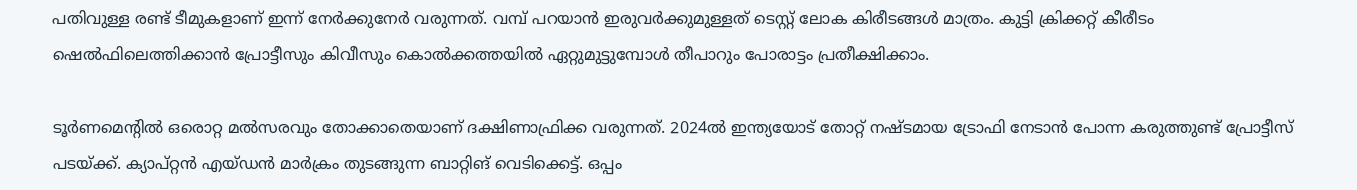പതിവുള്ള രണ്ട് ടീമുകളാണ് ഇന്ന് നേര്‍ക്കുനേര്‍ വരുന്നത്. വമ്പ് പറയാന്‍ ഇരുവര്‍ക്കുമുള്ളത് ടെസ്റ്റ് ലോക കിരീടങ്ങള്‍ മാത്രം. കുട്ടി ക്രിക്കറ്റ് കീരീടം ഷെല്‍ഫിലെത്തിക്കാന്‍ പ്രോട്ടീസും കിവീസും കൊല്‍ക്കത്തയില്‍ ഏറ്റുമുട്ടുമ്പോള്‍ തീപാറും പോരാട്ടം പ്രതീക്ഷിക്കാം.

ടൂര്‍ണമെന്റില്‍ ഒരൊറ്റ മല്‍സരവും തോക്കാതെയാണ് ദക്ഷിണാഫ്രിക്ക വരുന്നത്. 2024ല്‍ ഇന്ത്യയോട് തോറ്റ് നഷ്ടമായ ട്രോഫി നേടാന്‍ പോന്ന കരുത്തുണ്ട് പ്രോട്ടീസ് പടയ്ക്ക്. ക്യാപ്റ്റന്‍ എയ്ഡന്‍ മാര്‍ക്രം തുടങ്ങുന്ന ബാറ്റിങ് വെടിക്കെട്ട്. ഒപ്പം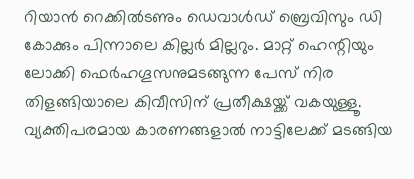റിയാന്‍ റെക്കില്‍ടണും ഡെവാള്‍ഡ് ബ്രെവിസും ഡി കോക്കും പിന്നാലെ കില്ലര്‍ മില്ലറും. മാറ്റ് ഹെന്റിയും ലോക്കി ഫെര്‍ഹഗൂസനുമടങ്ങുന്ന പേസ് നിര തിളങ്ങിയാലെ കിവീസിന് പ്രതീക്ഷയ്ക്ക് വകയുള്ളൂ. വ്യക്തിപരമായ കാരണങ്ങളാല്‍ നാട്ടിലേക്ക് മടങ്ങിയ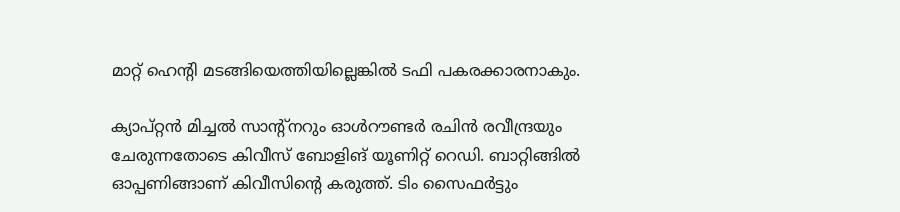മാറ്റ് ഹെന്റി മടങ്ങിയെത്തിയില്ലെങ്കില്‍ ടഫി പകരക്കാരനാകും.

ക്യാപ്റ്റന്‍ മിച്ചല്‍ സാന്റ്‌നറും ഓള്‍റൗണ്ടര്‍ രചിന്‍ രവീന്ദ്രയും ചേരുന്നതോടെ കിവീസ് ബോളിങ് യൂണിറ്റ് റെഡി. ബാറ്റിങ്ങില്‍ ഓപ്പണിങ്ങാണ് കിവീസിന്റെ കരുത്ത്. ടിം സൈഫര്‍ട്ടും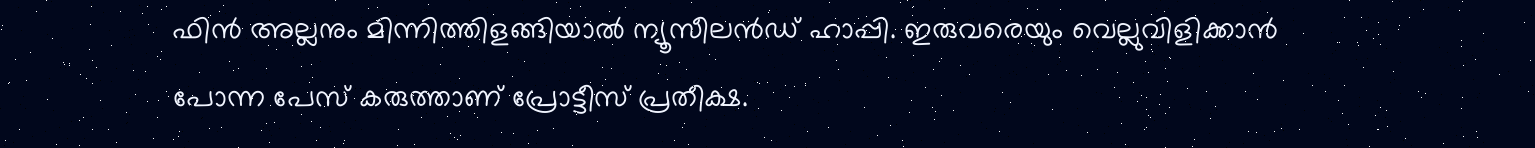ഫിന്‍ അല്ലനും മിന്നിത്തിളങ്ങിയാല്‍ ന്യൂസീലന്‍ഡ് ഹാപ്പി. ഇരുവരെയും വെല്ലുവിളിക്കാന്‍ പോന്ന പേസ് കരുത്താണ് പ്രോട്ടീസ് പ്രതീക്ഷ.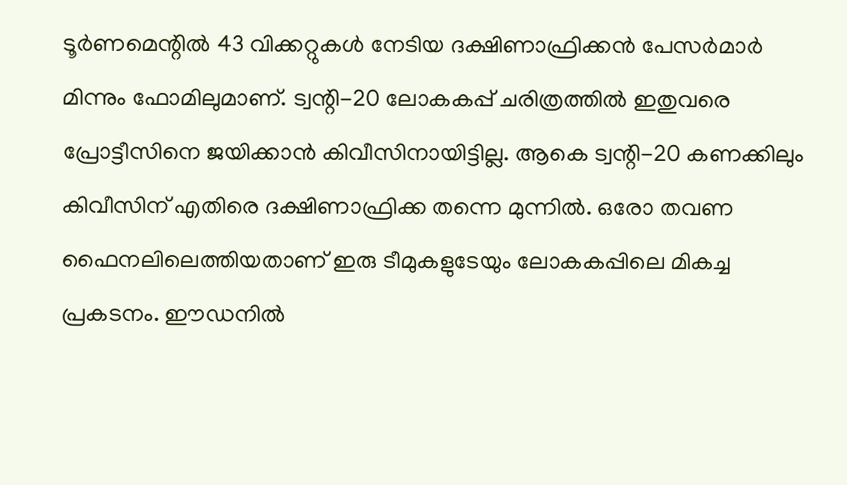ടൂര്‍ണമെന്റില്‍ 43 വിക്കറ്റുകള്‍ നേടിയ ദക്ഷിണാഫ്രിക്കന്‍ പേസര്‍മാര്‍ മിന്നും ഫോമിലുമാണ്. ട്വന്റി-20 ലോകകപ്പ് ചരിത്രത്തില്‍ ഇതുവരെ പ്രോട്ടീസിനെ ജയിക്കാന്‍ കിവീസിനായിട്ടില്ല. ആകെ ട്വന്റി-20 കണക്കിലും കിവീസിന് എതിരെ ദക്ഷിണാഫ്രിക്ക തന്നെ മുന്നില്‍. ഒരോ തവണ ഫൈനലിലെത്തിയതാണ് ഇരു ടീമുകളുടേയും ലോകകപ്പിലെ മികച്ച പ്രകടനം. ഈഡനില്‍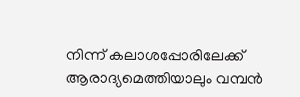നിന്ന് കലാശപ്പോരിലേക്ക് ആരാദ്യമെത്തിയാലും വമ്പന്‍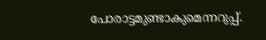പോരാട്ടമുണ്ടാകുമെന്നറുപ്പ്.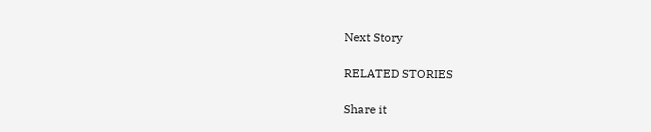Next Story

RELATED STORIES

Share it